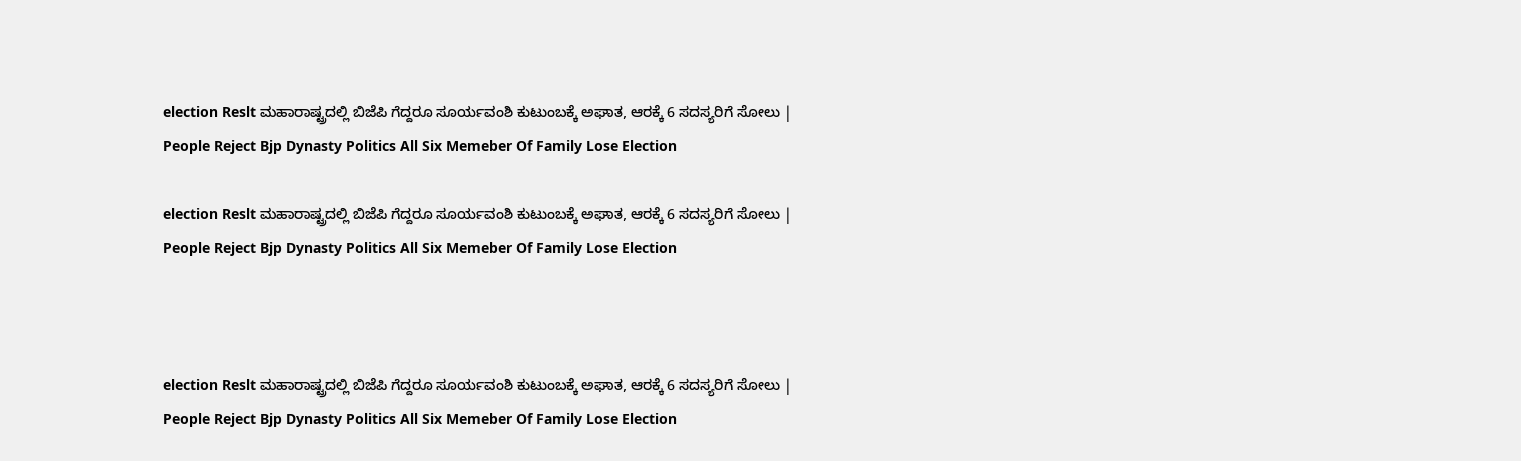election Reslt ಮಹಾರಾಷ್ಟ್ರದಲ್ಲಿ ಬಿಜೆಪಿ ಗೆದ್ದರೂ ಸೂರ್ಯವಂಶಿ ಕುಟುಂಬಕ್ಕೆ ಅಘಾತ, ಆರಕ್ಕೆ 6 ಸದಸ್ಯರಿಗೆ ಸೋಲು | People Reject Bjp Dynasty Politics All Six Memeber Of Family Lose Election

election Reslt ಮಹಾರಾಷ್ಟ್ರದಲ್ಲಿ ಬಿಜೆಪಿ ಗೆದ್ದರೂ ಸೂರ್ಯವಂಶಿ ಕುಟುಂಬಕ್ಕೆ ಅಘಾತ, ಆರಕ್ಕೆ 6 ಸದಸ್ಯರಿಗೆ ಸೋಲು | People Reject Bjp Dynasty Politics All Six Memeber Of Family Lose Election



election Reslt ಮಹಾರಾಷ್ಟ್ರದಲ್ಲಿ ಬಿಜೆಪಿ ಗೆದ್ದರೂ ಸೂರ್ಯವಂಶಿ ಕುಟುಂಬಕ್ಕೆ ಅಘಾತ, ಆರಕ್ಕೆ 6 ಸದಸ್ಯರಿಗೆ ಸೋಲು | People Reject Bjp Dynasty Politics All Six Memeber Of Family Lose Election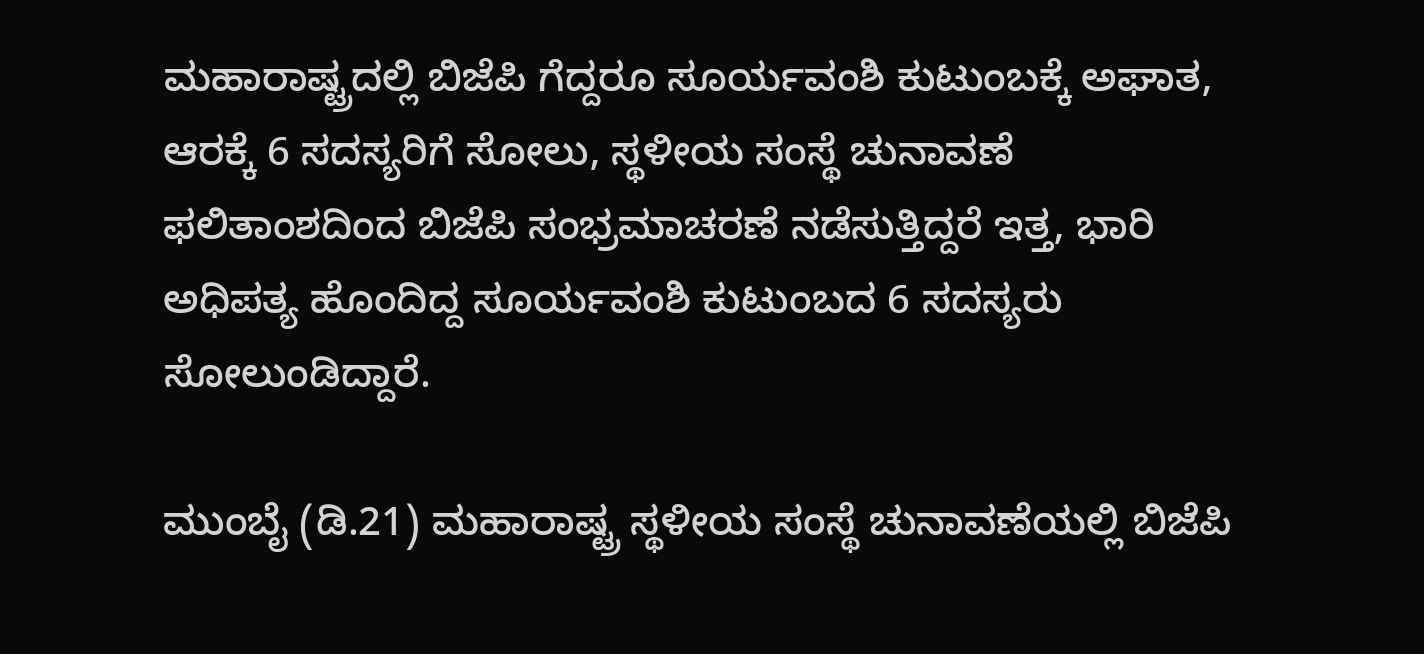ಮಹಾರಾಷ್ಟ್ರದಲ್ಲಿ ಬಿಜೆಪಿ ಗೆದ್ದರೂ ಸೂರ್ಯವಂಶಿ ಕುಟುಂಬಕ್ಕೆ ಅಘಾತ, ಆರಕ್ಕೆ 6 ಸದಸ್ಯರಿಗೆ ಸೋಲು, ಸ್ಥಳೀಯ ಸಂಸ್ಥೆ ಚುನಾವಣೆ ಫಲಿತಾಂಶದಿಂದ ಬಿಜೆಪಿ ಸಂಭ್ರಮಾಚರಣೆ ನಡೆಸುತ್ತಿದ್ದರೆ ಇತ್ತ, ಭಾರಿ ಅಧಿಪತ್ಯ ಹೊಂದಿದ್ದ ಸೂರ್ಯವಂಶಿ ಕುಟುಂಬದ 6 ಸದಸ್ಯರು ಸೋಲುಂಡಿದ್ದಾರೆ.

ಮುಂಬೈ (ಡಿ.21) ಮಹಾರಾಷ್ಟ್ರ ಸ್ಥಳೀಯ ಸಂಸ್ಥೆ ಚುನಾವಣೆಯಲ್ಲಿ ಬಿಜೆಪಿ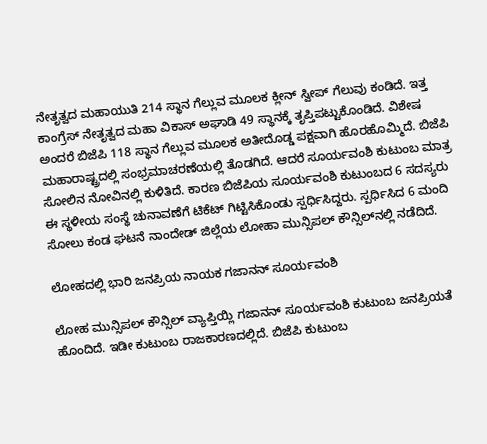ನೇತೃತ್ವದ ಮಹಾಯುತಿ 214 ಸ್ಥಾನ ಗೆಲ್ಲುವ ಮೂಲಕ ಕ್ಲೀನ್ ಸ್ವೀಪ್ ಗೆಲುವು ಕಂಡಿದೆ. ಇತ್ತ ಕಾಂಗ್ರೆಸ್ ನೇತೃತ್ವದ ಮಹಾ ವಿಕಾಸ್ ಅಘಾಡಿ 49 ಸ್ಥಾನಕ್ಕೆ ತೃಪ್ತಿಪಟ್ಟುಕೊಂಡಿದೆ. ವಿಶೇಷ ಅಂದರೆ ಬಿಜೆಪಿ 118 ಸ್ಥಾನ ಗೆಲ್ಲುವ ಮೂಲಕ ಅತೀದೊಡ್ಡ ಪಕ್ಷವಾಗಿ ಹೊರಹೊಮ್ಮಿದೆ. ಬಿಜೆಪಿ ಮಹಾರಾಷ್ಟ್ರದಲ್ಲಿ ಸಂಭ್ರಮಾಚರಣೆಯಲ್ಲಿ ತೊಡಗಿದೆ. ಆದರೆ ಸೂರ್ಯವಂಶಿ ಕುಟುಂಬ ಮಾತ್ರ ಸೋಲಿನ ನೋವಿನಲ್ಲಿ ಕುಳಿತಿದೆ. ಕಾರಣ ಬಿಜೆಪಿಯ ಸೂರ್ಯವಂಶಿ ಕುಟುಂಬದ 6 ಸದಸ್ಯರು ಈ ಸ್ಥಳೀಯ ಸಂಸ್ಥೆ ಚುನಾವಣೆಗೆ ಟಿಕೆಟ್ ಗಿಟ್ಟಿಸಿಕೊಂಡು ಸ್ಪರ್ಧಿಸಿದ್ದರು. ಸ್ಪರ್ಧಿಸಿದ 6 ಮಂದಿ ಸೋಲು ಕಂಡ ಘಟನೆ ನಾಂದೇಡ್ ಜಿಲ್ಲೆಯ ಲೋಹಾ ಮುನ್ಸಿಪಲ್ ಕೌನ್ಸಿಲ್‌ನಲ್ಲಿ ನಡೆದಿದೆ.

ಲೋಹದಲ್ಲಿ ಭಾರಿ ಜನಪ್ರಿಯ ನಾಯಕ ಗಜಾನನ್ ಸೂರ್ಯವಂಶಿ

ಲೋಹ ಮುನ್ಸಿಪಲ್ ಕೌನ್ಸಿಲ್ ವ್ಯಾಪ್ತಿಯ್ಲಿ ಗಜಾನನ್ ಸೂರ್ಯವಂಶಿ ಕುಟುಂಬ ಜನಪ್ರಿಯತೆ ಹೊಂದಿದೆ. ಇಡೀ ಕುಟುಂಬ ರಾಜಕಾರಣದಲ್ಲಿದೆ. ಬಿಜೆಪಿ ಕುಟುಂಬ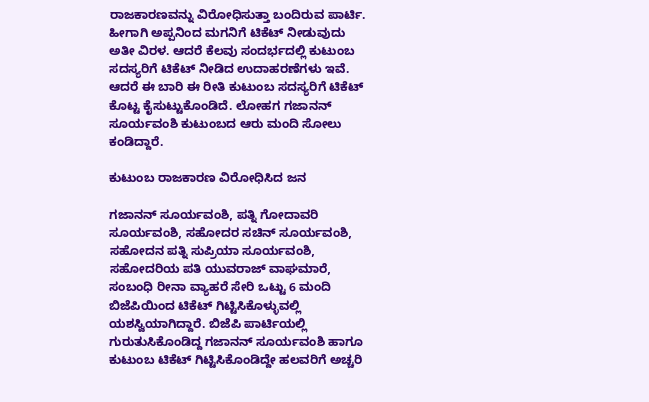ರಾಜಕಾರಣವನ್ನು ವಿರೋಧಿಸುತ್ತಾ ಬಂದಿರುವ ಪಾರ್ಟಿ. ಹೀಗಾಗಿ ಅಪ್ಪನಿಂದ ಮಗನಿಗೆ ಟಿಕೆಟ್ ನೀಡುವುದು ಅತೀ ವಿರಳ. ಆದರೆ ಕೆಲವು ಸಂದರ್ಭದಲ್ಲಿ ಕುಟುಂಬ ಸದಸ್ಯರಿಗೆ ಟಿಕೆಟ್ ನೀಡಿದ ಉದಾಹರಣೆಗಳು ಇವೆ. ಆದರೆ ಈ ಬಾರಿ ಈ ರೀತಿ ಕುಟುಂಬ ಸದಸ್ಯರಿಗೆ ಟಿಕೆಟ್ ಕೊಟ್ಟ ಕೈಸುಟ್ಟುಕೊಂಡಿದೆ. ಲೋಹಗ ಗಜಾನನ್ ಸೂರ್ಯವಂಶಿ ಕುಟುಂಬದ ಆರು ಮಂದಿ ಸೋಲು ಕಂಡಿದ್ದಾರೆ.

ಕುಟುಂಬ ರಾಜಕಾರಣ ವಿರೋಧಿಸಿದ ಜನ

ಗಜಾನನ್ ಸೂರ್ಯವಂಶಿ, ಪತ್ನಿ ಗೋದಾವರಿ ಸೂರ್ಯವಂಶಿ, ಸಹೋದರ ಸಚಿನ್ ಸೂರ್ಯವಂಶಿ, ಸಹೋದನ ಪತ್ನಿ ಸುಪ್ರಿಯಾ ಸೂರ್ಯವಂಶಿ, ಸಹೋದರಿಯ ಪತಿ ಯುವರಾಜ್ ವಾಘಮಾರೆ, ಸಂಬಂಧಿ ರೀನಾ ವ್ಯಾಹರೆ ಸೇರಿ ಒಟ್ಟು 6 ಮಂದಿ ಬಿಜೆಪಿಯಿಂದ ಟಿಕೆಟ್ ಗಿಟ್ಟಿಸಿಕೊಳ್ಳುವಲ್ಲಿ ಯಶಸ್ವಿಯಾಗಿದ್ದಾರೆ. ಬಿಜೆಪಿ ಪಾರ್ಟಿಯಲ್ಲಿ ಗುರುತುಸಿಕೊಂಡಿದ್ದ ಗಜಾನನ್ ಸೂರ್ಯವಂಶಿ ಹಾಗೂ ಕುಟುಂಬ ಟಿಕೆಟ್ ಗಿಟ್ಟಿಸಿಕೊಂಡಿದ್ದೇ ಹಲವರಿಗೆ ಅಚ್ಚರಿ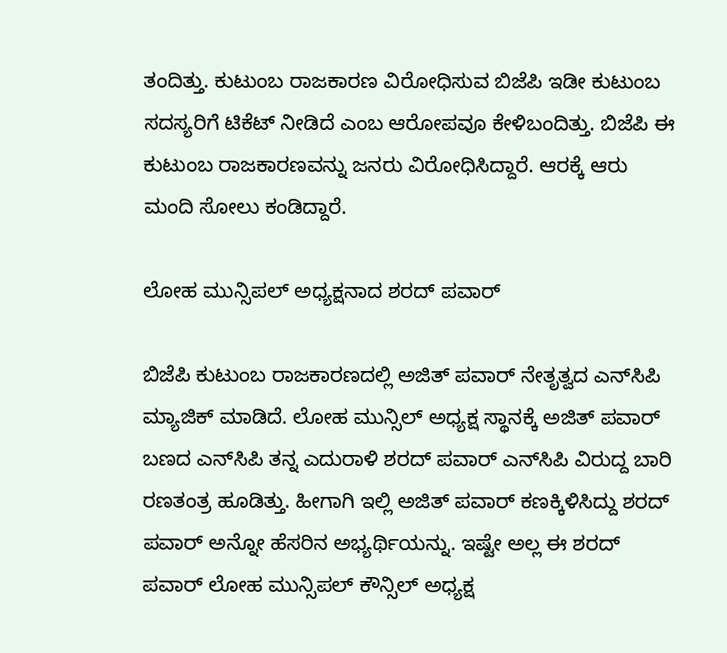ತಂದಿತ್ತು. ಕುಟುಂಬ ರಾಜಕಾರಣ ವಿರೋಧಿಸುವ ಬಿಜೆಪಿ ಇಡೀ ಕುಟುಂಬ ಸದಸ್ಯರಿಗೆ ಟಿಕೆಟ್ ನೀಡಿದೆ ಎಂಬ ಆರೋಪವೂ ಕೇಳಿಬಂದಿತ್ತು. ಬಿಜೆಪಿ ಈ ಕುಟುಂಬ ರಾಜಕಾರಣವನ್ನು ಜನರು ವಿರೋಧಿಸಿದ್ದಾರೆ. ಆರಕ್ಕೆ ಆರು ಮಂದಿ ಸೋಲು ಕಂಡಿದ್ದಾರೆ.

ಲೋಹ ಮುನ್ಸಿಪಲ್ ಅಧ್ಯಕ್ಷನಾದ ಶರದ್ ಪವಾರ್

ಬಿಜೆಪಿ ಕುಟುಂಬ ರಾಜಕಾರಣದಲ್ಲಿ ಅಜಿತ್ ಪವಾರ್ ನೇತೃತ್ವದ ಎನ್‌ಸಿಪಿ ಮ್ಯಾಜಿಕ್ ಮಾಡಿದೆ. ಲೋಹ ಮುನ್ಸಿಲ್ ಅಧ್ಯಕ್ಷ ಸ್ಥಾನಕ್ಕೆ ಅಜಿತ್ ಪವಾರ್ ಬಣದ ಎನ್‌ಸಿಪಿ ತನ್ನ ಎದುರಾಳಿ ಶರದ್ ಪವಾರ್ ಎನ್‌ಸಿಪಿ ವಿರುದ್ದ ಬಾರಿ ರಣತಂತ್ರ ಹೂಡಿತ್ತು. ಹೀಗಾಗಿ ಇಲ್ಲಿ ಅಜಿತ್ ಪವಾರ್ ಕಣಕ್ಕಿಳಿಸಿದ್ದು ಶರದ್ ಪವಾರ್ ಅನ್ನೋ ಹೆಸರಿನ ಅಭ್ಯರ್ಥಿಯನ್ನು. ಇಷ್ಟೇ ಅಲ್ಲ ಈ ಶರದ್ ಪವಾರ್ ಲೋಹ ಮುನ್ಸಿಪಲ್ ಕೌನ್ಸಿಲ್ ಅಧ್ಯಕ್ಷ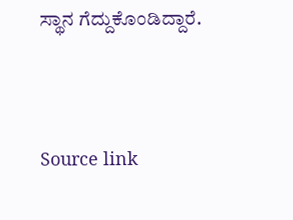ಸ್ಥಾನ ಗೆದ್ದುಕೊಂಡಿದ್ದಾರೆ.



Source link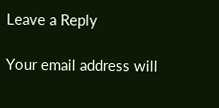Leave a Reply

Your email address will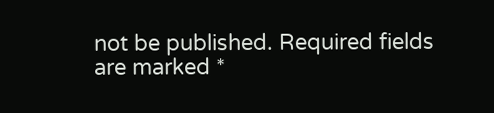not be published. Required fields are marked *